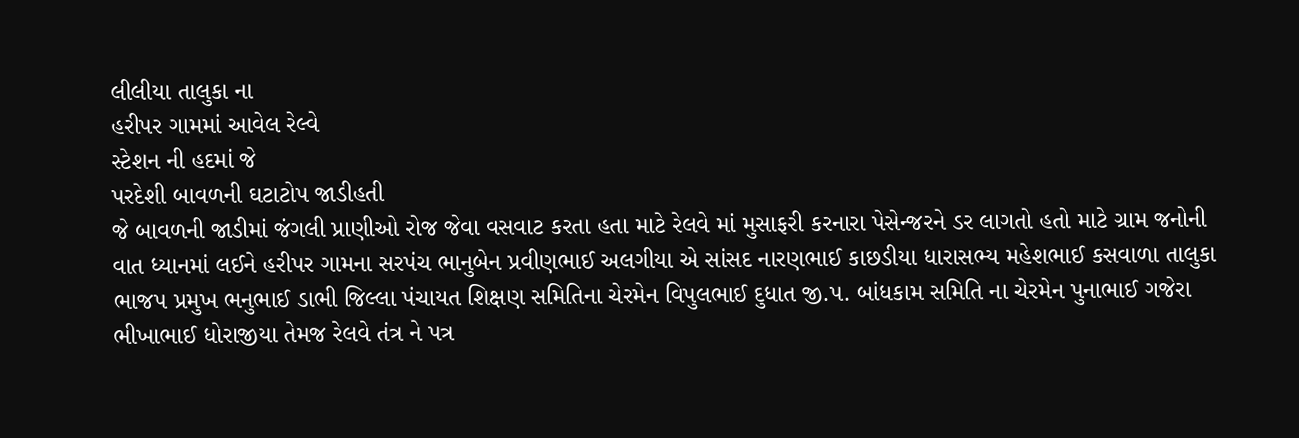લીલીયા તાલુકા ના
હરીપર ગામમાં આવેલ રેલ્વે
સ્ટેશન ની હદમાં જે
પરદેશી બાવળની ઘટાટોપ જાડીહતી
જે બાવળની જાડીમાં જંગલી પ્રાણીઓ રોજ જેવા વસવાટ કરતા હતા માટે રેલવે માં મુસાફરી કરનારા પેસેન્જરને ડર લાગતો હતો માટે ગ્રામ જનોની વાત ધ્યાનમાં લઈને હરીપર ગામના સરપંચ ભાનુબેન પ્રવીણભાઈ અલગીયા એ સાંસદ નારણભાઈ કાછડીયા ધારાસભ્ય મહેશભાઈ કસવાળા તાલુકા ભાજપ પ્રમુખ ભનુભાઈ ડાભી જિલ્લા પંચાયત શિક્ષણ સમિતિના ચેરમેન વિપુલભાઈ દુધાત જી.પ. બાંધકામ સમિતિ ના ચેરમેન પુનાભાઈ ગજેરા ભીખાભાઈ ધોરાજીયા તેમજ રેલવે તંત્ર ને પત્ર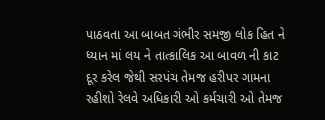પાઠવતા આ બાબત ગંભીર સમજી લોક હિત ને ધ્યાન માં લય ને તાત્કાલિક આ બાવળ ની કાટ દૂર કરેલ જેથી સરપંચ તેમજ હરીપર ગામના રહીશો રેલવે અધિકારી ઓ કર્મચારી ઓ તેમજ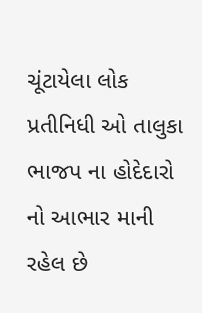ચૂંટાયેલા લોક પ્રતીનિધી ઓ તાલુકા ભાજપ ના હોદેદારો નો આભાર માની રહેલ છે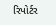રિપોર્ટર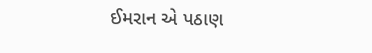ઈમરાન એ પઠાણ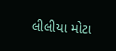લીલીયા મોટા